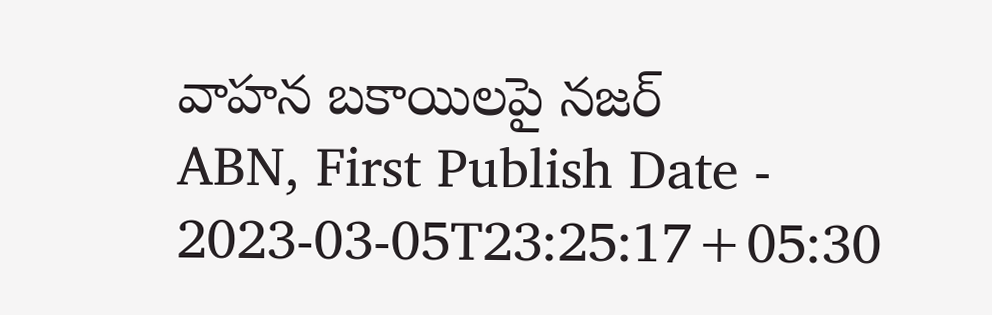వాహన బకాయిలపై నజర్
ABN, First Publish Date - 2023-03-05T23:25:17+05:30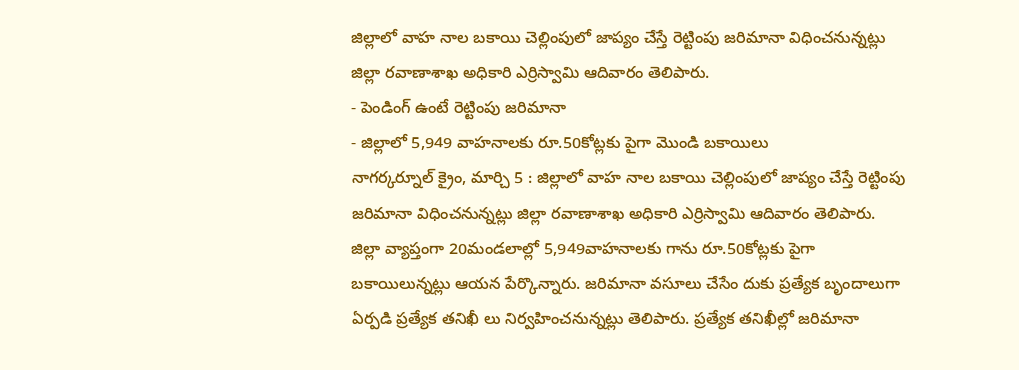జిల్లాలో వాహ నాల బకాయి చెల్లింపులో జాప్యం చేస్తే రెట్టింపు జరిమానా విధించనున్నట్లు జిల్లా రవాణాశాఖ అధికారి ఎర్రిస్వామి ఆదివారం తెలిపారు.
- పెండింగ్ ఉంటే రెట్టింపు జరిమానా
- జిల్లాలో 5,949 వాహనాలకు రూ.50కోట్లకు పైగా మొండి బకాయిలు
నాగర్కర్నూల్ క్రైం, మార్చి 5 : జిల్లాలో వాహ నాల బకాయి చెల్లింపులో జాప్యం చేస్తే రెట్టింపు జరిమానా విధించనున్నట్లు జిల్లా రవాణాశాఖ అధికారి ఎర్రిస్వామి ఆదివారం తెలిపారు. జిల్లా వ్యాప్తంగా 20మండలాల్లో 5,949వాహనాలకు గాను రూ.50కోట్లకు పైగా బకాయిలున్నట్లు ఆయన పేర్కొన్నారు. జరిమానా వసూలు చేసేం దుకు ప్రత్యేక బృందాలుగా ఏర్పడి ప్రత్యేక తనిఖీ లు నిర్వహించనున్నట్లు తెలిపారు. ప్రత్యేక తనిఖీల్లో జరిమానా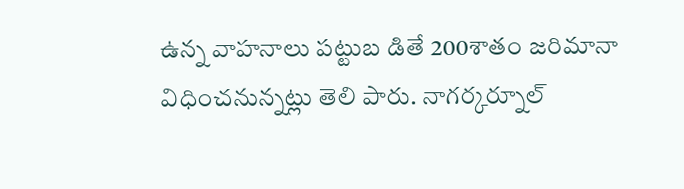ఉన్న వాహనాలు పట్టుబ డితే 200శాతం జరిమానా విధించనున్నట్లు తెలి పారు. నాగర్కర్నూల్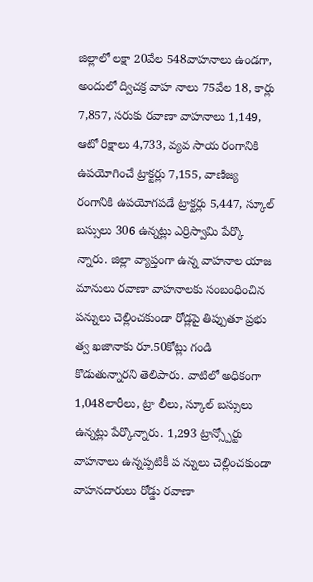జిల్లాలో లక్షా 20వేల 548వాహనాలు ఉండగా, అందులో ద్విచక్ర వాహ నాలు 75వేల 18, కార్లు 7,857, సరుకు రవాణా వాహనాలు 1,149, ఆటో రిక్షాలు 4,733, వ్యవ సాయ రంగానికి ఉపయోగించే ట్రాక్టర్లు 7,155, వాణిజ్య రంగానికి ఉపయోగపడే ట్రాక్టర్లు 5,447, స్కూల్ బస్సులు 306 ఉన్నట్లు ఎర్రిస్వామి పేర్కొ న్నారు. జిల్లా వ్యాప్తంగా ఉన్న వాహనాల యాజ మానులు రవాణా వాహనాలకు సంబంధించిన పన్నులు చెల్లించకుండా రోడ్లపై తిప్పుతూ ప్రభు త్వ ఖజానాకు రూ.50కోట్లు గండి కొడుతున్నారని తెలిపారు. వాటిలో అధికంగా 1,048లారీలు, ట్రా లీలు, స్కూల్ బస్సులు ఉన్నట్లు పేర్కొన్నారు. 1,293 ట్రాన్స్పోర్టు వాహనాలు ఉన్నప్పటికీ ప న్నులు చెల్లించకుండా వాహనదారులు రోడ్డు రవాణా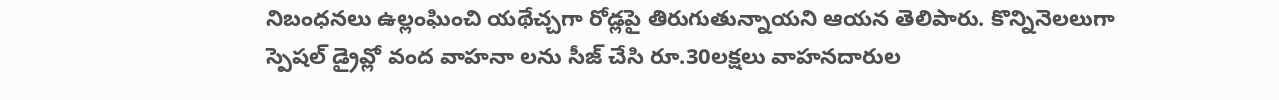నిబంధనలు ఉల్లంఘించి యథేచ్చగా రోడ్లపై తిరుగుతున్నాయని ఆయన తెలిపారు. కొన్నినెలలుగా స్పెషల్ డ్రైవ్లో వంద వాహనా లను సీజ్ చేసి రూ.30లక్షలు వాహనదారుల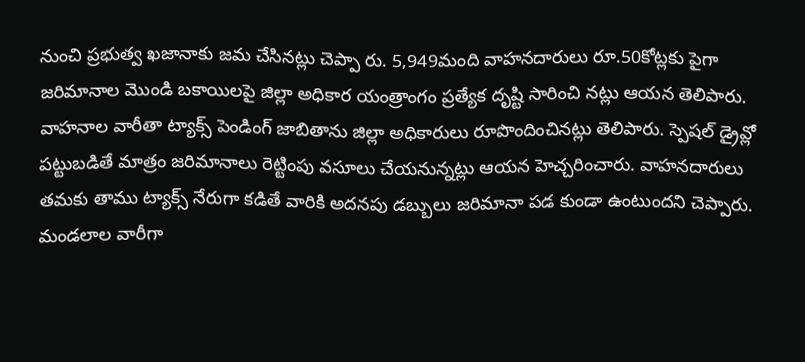నుంచి ప్రభుత్వ ఖజానాకు జమ చేసినట్లు చెప్పా రు. 5,949మంది వాహనదారులు రూ.50కోట్లకు పైగా జరిమానాల మొండి బకాయిలపై జిల్లా అధికార యంత్రాంగం ప్రత్యేక దృష్టి సారించి నట్లు ఆయన తెలిపారు. వాహనాల వారీతా ట్యాక్స్ పెండింగ్ జాబితాను జిల్లా అధికారులు రూపొందించినట్లు తెలిపారు. స్పెషల్ డ్రైవ్లో పట్టుబడితే మాత్రం జరిమానాలు రెట్టింపు వసూలు చేయనున్నట్లు ఆయన హెచ్చరించారు. వాహనదారులు తమకు తాము ట్యాక్స్ నేరుగా కడితే వారికి అదనపు డబ్బులు జరిమానా పడ కుండా ఉంటుందని చెప్పారు.
మండలాల వారీగా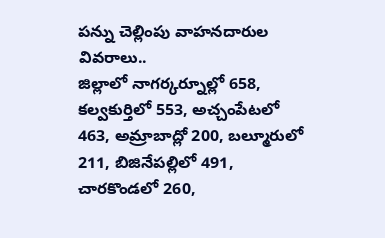పన్ను చెల్లింపు వాహనదారుల వివరాలు..
జిల్లాలో నాగర్కర్నూల్లో 658, కల్వకుర్తిలో 553, అచ్చంపేటలో 463, అమ్రాబాద్లో 200, బల్మూరులో 211, బిజినేపల్లిలో 491, చారకొండలో 260,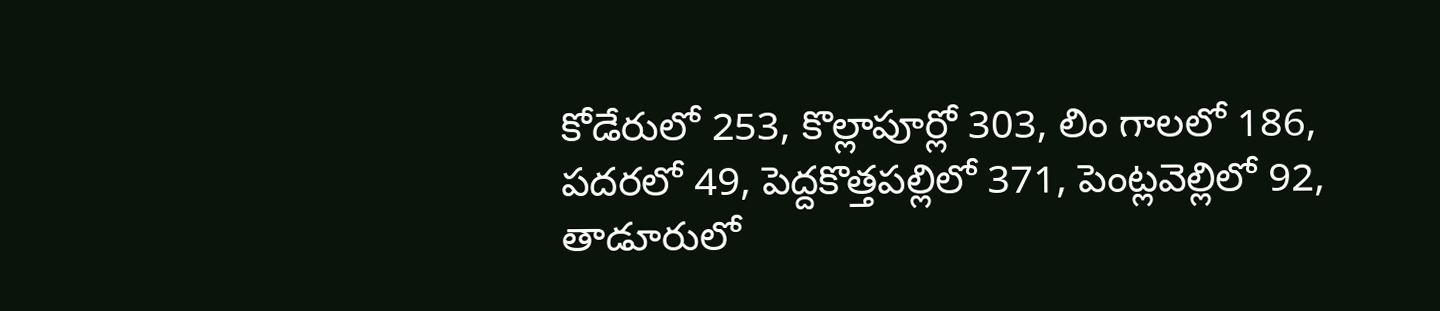కోడేరులో 253, కొల్లాపూర్లో 303, లిం గాలలో 186, పదరలో 49, పెద్దకొత్తపల్లిలో 371, పెంట్లవెల్లిలో 92, తాడూరులో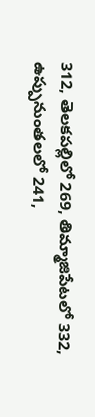312, తెలకపల్లిలో 269, తిమ్మాజిపేటలో 332, ఉప్పునుంతలలో 241,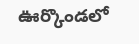ఊర్కొండలో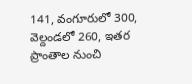141, వంగూరులో 300, వెల్దండలో 260, ఇతర ప్రాంతాల నుంచి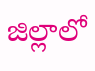జిల్లాలో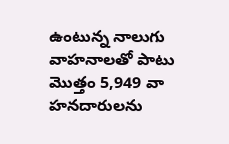ఉంటున్న నాలుగు వాహనాలతో పాటు మొత్తం 5,949 వా హనదారులను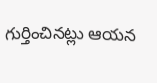గుర్తించినట్లు ఆయన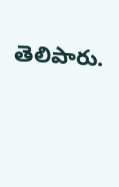తెలిపారు.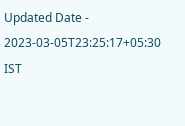Updated Date - 2023-03-05T23:25:17+05:30 IST